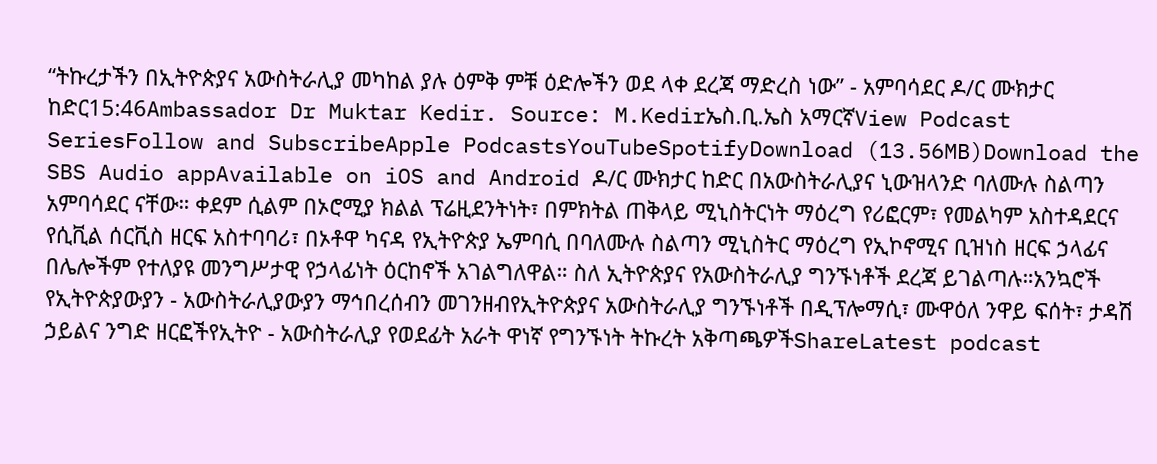“ትኩረታችን በኢትዮጵያና አውስትራሊያ መካከል ያሉ ዕምቅ ምቹ ዕድሎችን ወደ ላቀ ደረጃ ማድረስ ነው” - አምባሳደር ዶ/ር ሙክታር ከድር15:46Ambassador Dr Muktar Kedir. Source: M.Kedirኤስ.ቢ.ኤስ አማርኛView Podcast SeriesFollow and SubscribeApple PodcastsYouTubeSpotifyDownload (13.56MB)Download the SBS Audio appAvailable on iOS and Android ዶ/ር ሙክታር ከድር በአውስትራሊያና ኒውዝላንድ ባለሙሉ ስልጣን አምባሳደር ናቸው። ቀደም ሲልም በኦሮሚያ ክልል ፕሬዚደንትነት፣ በምክትል ጠቅላይ ሚኒስትርነት ማዕረግ የሪፎርም፣ የመልካም አስተዳደርና የሲቪል ሰርቪስ ዘርፍ አስተባባሪ፣ በኦቶዋ ካናዳ የኢትዮጵያ ኤምባሲ በባለሙሉ ስልጣን ሚኒስትር ማዕረግ የኢኮኖሚና ቢዝነስ ዘርፍ ኃላፊና በሌሎችም የተለያዩ መንግሥታዊ የኃላፊነት ዕርከኖች አገልግለዋል። ስለ ኢትዮጵያና የአውስትራሊያ ግንኙነቶች ደረጃ ይገልጣሉ።አንኳሮች የኢትዮጵያውያን - አውስትራሊያውያን ማኅበረሰብን መገንዘብየኢትዮጵያና አውስትራሊያ ግንኙነቶች በዲፕሎማሲ፣ ሙዋዕለ ንዋይ ፍሰት፣ ታዳሽ ኃይልና ንግድ ዘርፎችየኢትዮ - አውስትራሊያ የወደፊት አራት ዋነኛ የግንኙነት ትኩረት አቅጣጫዎችShareLatest podcast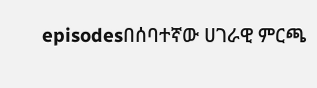episodesበሰባተኛው ሀገራዊ ምርጫ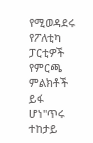የሚወዳደሩ የፖለቲካ ፓርቲዎች የምርጫ ምልክቶች ይፋ ሆነ"ጥሩ ተከታይ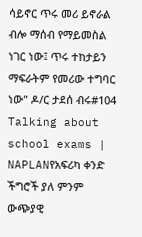ሳይኖር ጥሩ መሪ ይኖራል ብሎ ማሰብ የማይመስል ነገር ነው፤ ጥሩ ተከታይን ማፍራትም የመሪው ተግባር ነው" ዶ/ር ታደሰ ብሩ#104 Talking about school exams | NAPLANየአፍሪካ ቀንድ ችግሮች ያለ ምንም ውጭያዊ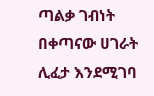ጣልቃ ገብነት በቀጣናው ሀገራት ሊፈታ እንደሚገባ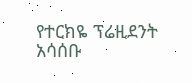የተርክዬ ፕሬዚደንት አሳሰቡ